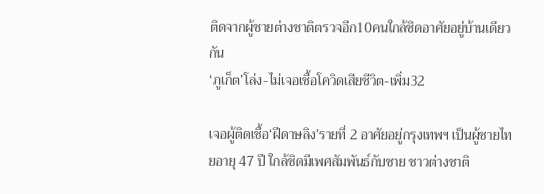ติดจากผู้ชายต่างชาติตรวจอีก10คนใกล้ชิดอาศัยอยู่บ้านเดียวกัน
‘ภูเก็ต’โล่ง-ไม่เจอเชื้อโควิดเสียชีวิต-เพิ่ม32

เจอผู้ติดเชื้อ‘ฝีดาษลิง’รายที่ 2 อาศัยอยู่กรุงเทพฯ เป็นผู้ชายไทยอายุ 47 ปี ใกล้ชิดมีเพศสัมพันธ์กับชาย ชาวต่างชาติ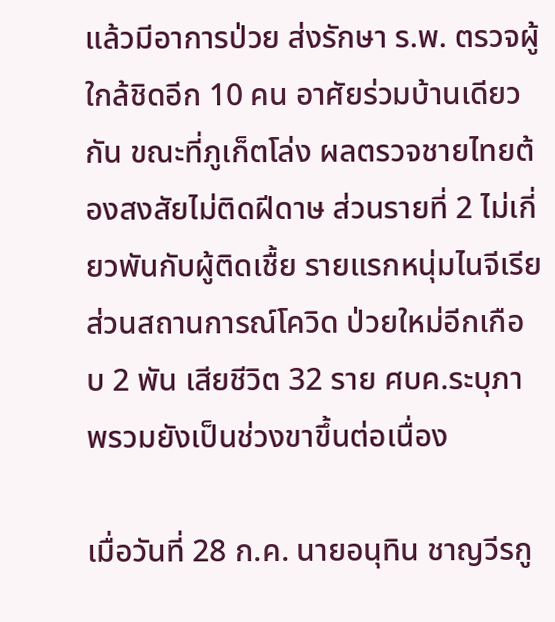แล้วมีอาการป่วย ส่งรักษา ร.พ. ตรวจผู้ใกล้ชิดอีก 10 คน อาศัยร่วมบ้านเดียวกัน ขณะที่ภูเก็ตโล่ง ผลตรวจชายไทยต้องสงสัยไม่ติดฝีดาษ ส่วนรายที่ 2 ไม่เกี่ยวพันกับผู้ติดเชื้ย รายแรกหนุ่มไนจีเรีย ส่วนสถานการณ์โควิด ป่วยใหม่อีกเกือบ 2 พัน เสียชีวิต 32 ราย ศบค.ระบุภาพรวมยังเป็นช่วงขาขึ้นต่อเนื่อง

เมื่อวันที่ 28 ก.ค. นายอนุทิน ชาญวีรกู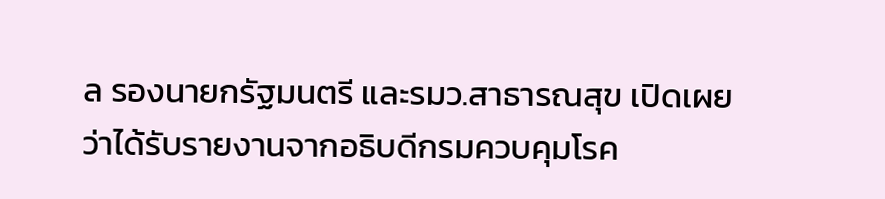ล รองนายกรัฐมนตรี และรมว.สาธารณสุข เปิดเผยว่าได้รับรายงานจากอธิบดีกรมควบคุมโรค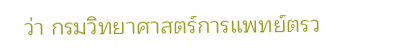ว่า กรมวิทยาศาสตร์การแพทย์ตรว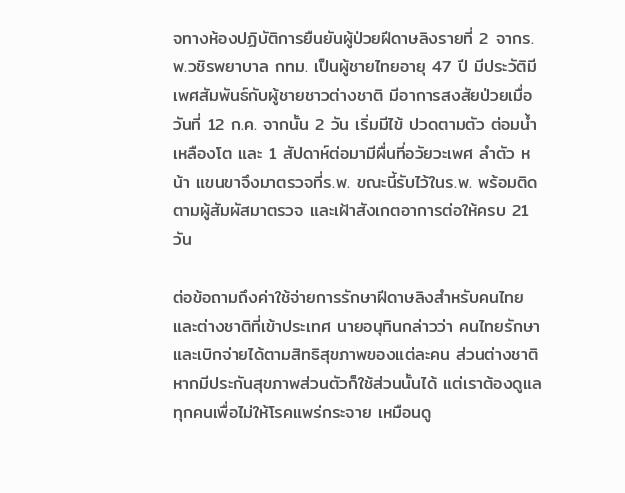จทางห้องปฏิบัติการยืนยันผู้ป่วยฝีดาษลิงรายที่ 2 จากร.พ.วชิรพยาบาล กทม. เป็นผู้ชายไทยอายุ 47 ปี มีประวัติมีเพศสัมพันธ์กับผู้ชายชาวต่างชาติ มีอาการสงสัยป่วยเมื่อวันที่ 12 ก.ค. จากนั้น 2 วัน เริ่มมีไข้ ปวดตามตัว ต่อมน้ำเหลืองโต และ 1 สัปดาห์ต่อมามีผื่นที่อวัยวะเพศ ลำตัว หน้า แขนขาจึงมาตรวจที่ร.พ. ขณะนี้รับไว้ในร.พ. พร้อมติดตามผู้สัมผัสมาตรวจ และเฝ้าสังเกตอาการต่อให้ครบ 21 วัน

ต่อข้อถามถึงค่าใช้จ่ายการรักษาฝีดาษลิงสำหรับคนไทยและต่างชาติที่เข้าประเทศ นายอนุทินกล่าวว่า คนไทยรักษาและเบิกจ่ายได้ตามสิทธิสุขภาพของแต่ละคน ส่วนต่างชาติหากมีประกันสุขภาพส่วนตัวก็ใช้ส่วนนั้นได้ แต่เราต้องดูแลทุกคนเพื่อไม่ให้โรคแพร่กระจาย เหมือนดู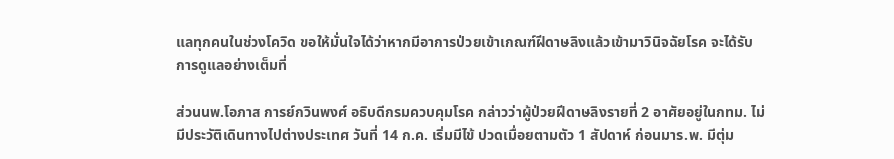แลทุกคนในช่วงโควิด ขอให้มั่นใจได้ว่าหากมีอาการป่วยเข้าเกณฑ์ฝีดาษลิงแล้วเข้ามาวินิจฉัยโรค จะได้รับการดูแลอย่างเต็มที่

ส่วนนพ.โอภาส การย์กวินพงศ์ อธิบดีกรมควบคุมโรค กล่าวว่าผู้ป่วยฝีดาษลิงรายที่ 2 อาศัยอยู่ในกทม. ไม่มีประวัติเดินทางไปต่างประเทศ วันที่ 14 ก.ค. เริ่มมีไข้ ปวดเมื่อยตามตัว 1 สัปดาห์ ก่อนมาร.พ. มีตุ่ม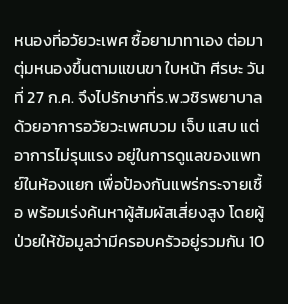หนองที่อวัยวะเพศ ซื้อยามาทาเอง ต่อมาตุ่มหนองขึ้นตามแขนขา ใบหน้า ศีรษะ วันที่ 27 ก.ค. จึงไปรักษาที่ร.พ.วชิรพยาบาล ด้วยอาการอวัยวะเพศบวม เจ็บ แสบ แต่อาการไม่รุนแรง อยู่ในการดูแลของแพทย์ในห้องแยก เพื่อป้องกันแพร่กระจายเชื้อ พร้อมเร่งค้นหาผู้สัมผัสเสี่ยงสูง โดยผู้ป่วยให้ข้อมูลว่ามีครอบครัวอยู่รวมกัน 10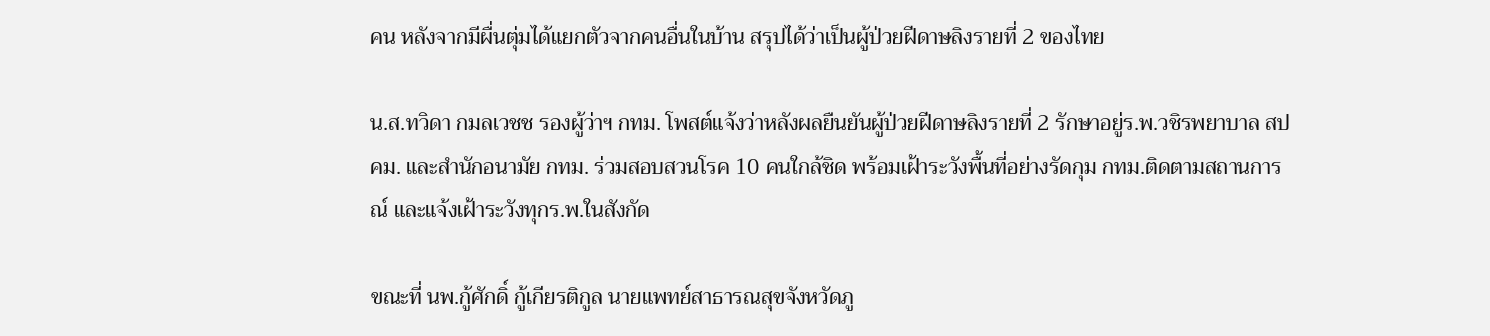คน หลังจากมีผื่นตุ่มได้แยกตัวจากคนอื่นในบ้าน สรุปได้ว่าเป็นผู้ป่วยฝีดาษลิงรายที่ 2 ของไทย

น.ส.ทวิดา กมลเวชช รองผู้ว่าฯ กทม. โพสต์แจ้งว่าหลังผลยืนยันผู้ป่วยฝีดาษลิงรายที่ 2 รักษาอยู่ร.พ.วชิรพยาบาล สปคม. และสำนักอนามัย กทม. ร่วมสอบสวนโรค 10 คนใกล้ชิด พร้อมเฝ้าระวังพื้นที่อย่างรัดกุม กทม.ติดตามสถานการณ์ และแจ้งเฝ้าระวังทุกร.พ.ในสังกัด

ขณะที่ นพ.กู้ศักดิ์ กู้เกียรติกูล นายแพทย์สาธารณสุขจังหวัดภู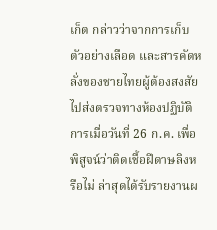เก็ต กล่าวว่าจากการเก็บตัวอย่างเลือด และสารคัดหลั่งของชายไทยผู้ต้องสงสัย ไปส่งตรวจทางห้องปฏิบัติการเมื่อวันที่ 26 ก.ค. เพื่อพิสูจน์ว่าติดเชื้อฝีดาษลิงหรือไม่ ล่าสุดได้รับรายงานผ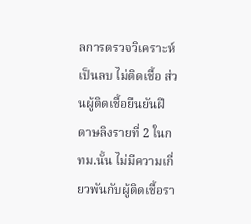ลการตรวจวิเคราะห์เป็นลบ ไม่ติดเชื้อ ส่วนผู้ติดเชื้อยืนยันฝีดาษลิงรายที่ 2 ในกทม.นั้น ไม่มีความเกี่ยวพันกับผู้ติดเชื้อรา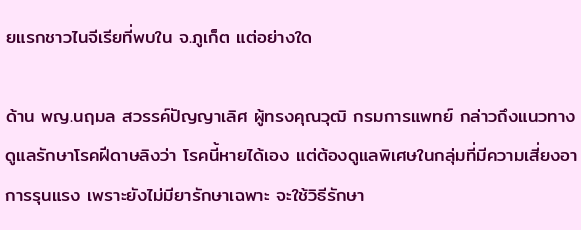ยแรกชาวไนจีเรียที่พบใน จ.ภูเก็ต แต่อย่างใด

ด้าน พญ.นฤมล สวรรค์ปัญญาเลิศ ผู้ทรงคุณวุฒิ กรมการแพทย์ กล่าวถึงแนวทางดูแลรักษาโรคฝีดาษลิงว่า โรคนี้หายได้เอง แต่ต้องดูแลพิเศษในกลุ่มที่มีความเสี่ยงอาการรุนแรง เพราะยังไม่มียารักษาเฉพาะ จะใช้วิธีรักษา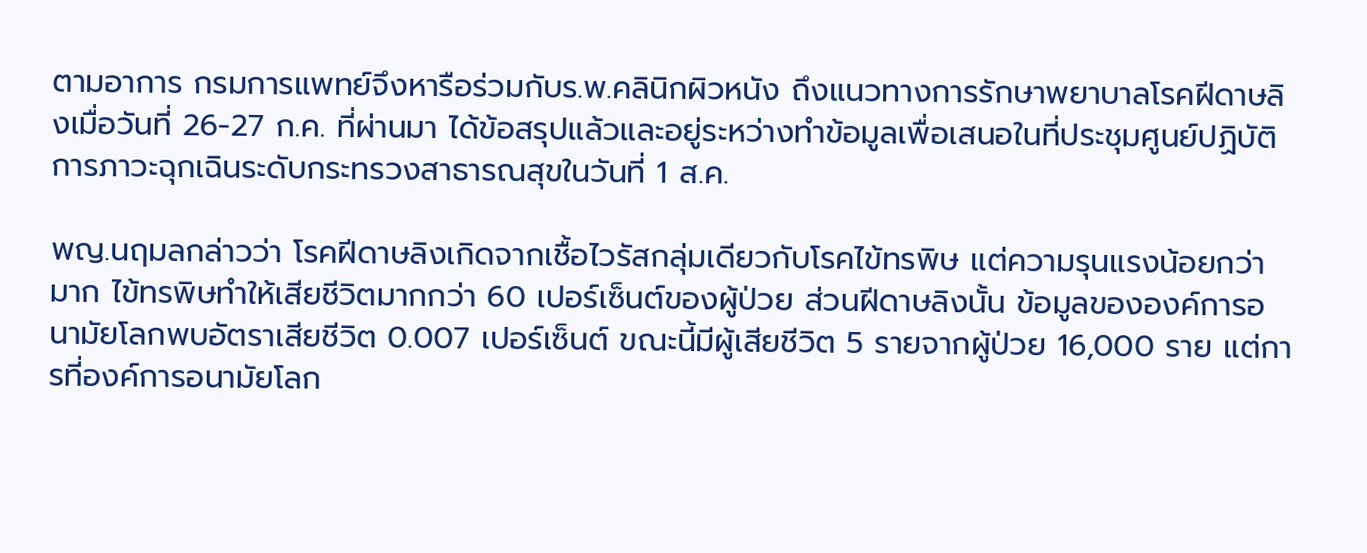ตามอาการ กรมการแพทย์จึงหารือร่วมกับร.พ.คลินิกผิวหนัง ถึงแนวทางการรักษาพยาบาลโรคฝีดาษลิงเมื่อวันที่ 26-27 ก.ค. ที่ผ่านมา ได้ข้อสรุปแล้วและอยู่ระหว่างทำข้อมูลเพื่อเสนอในที่ประชุมศูนย์ปฏิบัติการภาวะฉุกเฉินระดับกระทรวงสาธารณสุขในวันที่ 1 ส.ค.

พญ.นฤมลกล่าวว่า โรคฝีดาษลิงเกิดจากเชื้อไวรัสกลุ่มเดียวกับโรคไข้ทรพิษ แต่ความรุนแรงน้อยกว่ามาก ไข้ทรพิษทำให้เสียชีวิตมากกว่า 60 เปอร์เซ็นต์ของผู้ป่วย ส่วนฝีดาษลิงนั้น ข้อมูลขององค์การอนามัยโลกพบอัตราเสียชีวิต 0.007 เปอร์เซ็นต์ ขณะนี้มีผู้เสียชีวิต 5 รายจากผู้ป่วย 16,000 ราย แต่การที่องค์การอนามัยโลก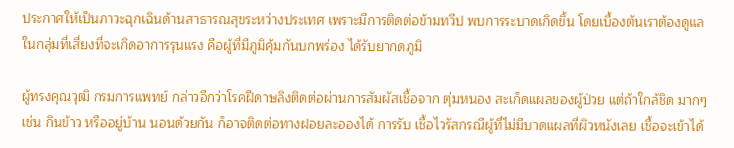ประกาศให้เป็นภาวะฉุกเฉินด้านสาธารณสุขระหว่างประเทศ เพราะมีการติดต่อข้ามทวีป พบการระบาดเกิดขึ้น โดยเบื้องต้นเราต้องดูแลในกลุ่มที่เสี่ยงที่จะเกิดอาการรุนแรง คือผู้ที่มีภูมิคุ้มกันบกพร่อง ได้รับยากดภูมิ

ผู้ทรงคุณวุฒิ กรมการแพทย์ กล่าวอีกว่าโรคฝีดาษลิงติดต่อผ่านการสัมผัสเชื้อจาก ตุ่มหนอง สะเก็ดแผลของผู้ป่วย แต่ถ้าใกล้ชิด มากๆ เช่น กินข้าว หรืออยู่บ้าน นอนด้วยกัน ก็อาจติดต่อทางฝอยละอองได้ การรับ เชื้อไวรัสกรณีผู้ที่ไม่มีบาดแผลที่ผิวหนังเลย เชื้อจะเข้าได้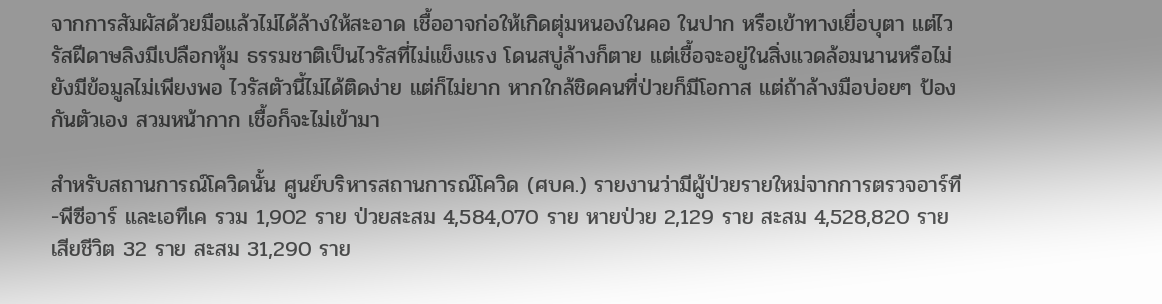จากการสัมผัสด้วยมือแล้วไม่ได้ล้างให้สะอาด เชื้ออาจก่อให้เกิดตุ่มหนองในคอ ในปาก หรือเข้าทางเยื่อบุตา แต่ไวรัสฝีดาษลิงมีเปลือกหุ้ม ธรรมชาติเป็นไวรัสที่ไม่แข็งแรง โดนสบู่ล้างก็ตาย แต่เชื้อจะอยู่ในสิ่งแวดล้อมนานหรือไม่ ยังมีข้อมูลไม่เพียงพอ ไวรัสตัวนี้ไม่ได้ติดง่าย แต่ก็ไม่ยาก หากใกล้ชิดคนที่ป่วยก็มีโอกาส แต่ถ้าล้างมือบ่อยๆ ป้องกันตัวเอง สวมหน้ากาก เชื้อก็จะไม่เข้ามา

สำหรับสถานการณ์โควิดนั้น ศูนย์บริหารสถานการณ์โควิด (ศบค.) รายงานว่ามีผู้ป่วยรายใหม่จากการตรวจอาร์ที-พีซีอาร์ และเอทีเค รวม 1,902 ราย ป่วยสะสม 4,584,070 ราย หายป่วย 2,129 ราย สะสม 4,528,820 ราย เสียชีวิต 32 ราย สะสม 31,290 ราย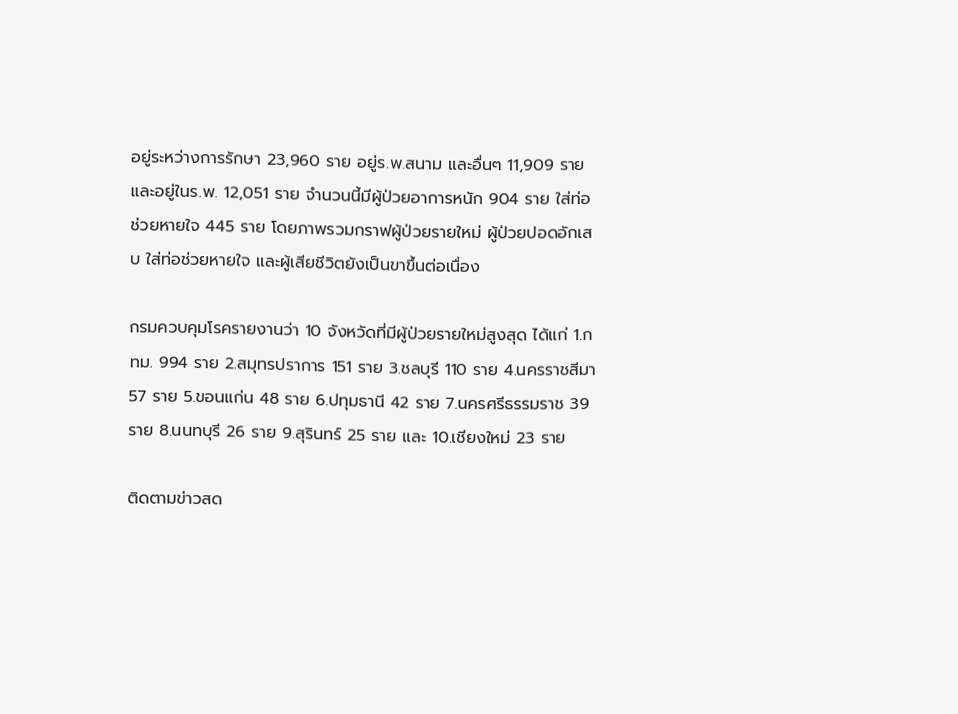อยู่ระหว่างการรักษา 23,960 ราย อยู่ร.พ.สนาม และอื่นๆ 11,909 ราย และอยู่ในร.พ. 12,051 ราย จำนวนนี้มีผู้ป่วยอาการหนัก 904 ราย ใส่ท่อช่วยหายใจ 445 ราย โดยภาพรวมกราฟผู้ป่วยรายใหม่ ผู้ป่วยปอดอักเสบ ใส่ท่อช่วยหายใจ และผู้เสียชีวิตยังเป็นขาขึ้นต่อเนื่อง

กรมควบคุมโรครายงานว่า 10 จังหวัดที่มีผู้ป่วยรายใหม่สูงสุด ได้แก่ 1.กทม. 994 ราย 2.สมุทรปราการ 151 ราย 3.ชลบุรี 110 ราย 4.นครราชสีมา 57 ราย 5.ขอนแก่น 48 ราย 6.ปทุมธานี 42 ราย 7.นครศรีธรรมราช 39 ราย 8.นนทบุรี 26 ราย 9.สุรินทร์ 25 ราย และ 10.เชียงใหม่ 23 ราย

ติดตามข่าวสด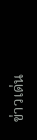ข่าวเด่น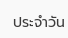ประจำวัน